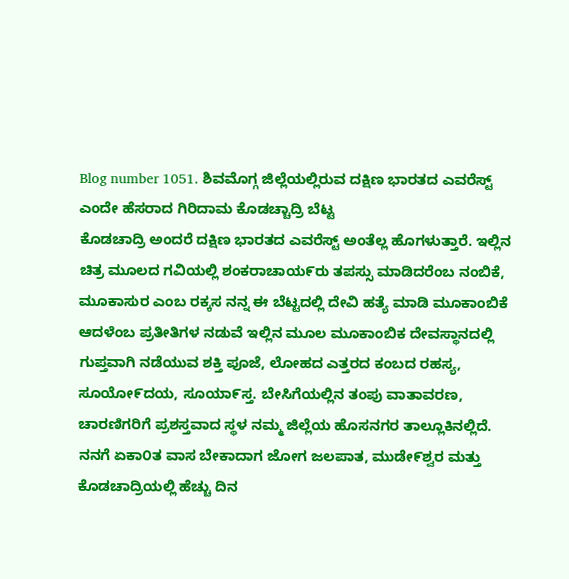Blog number 1051. ಶಿವಮೊಗ್ಗ ಜಿಲ್ಲೆಯಲ್ಲಿರುವ ದಕ್ಷಿಣ ಭಾರತದ ಎವರೆಸ್ಟ್ ಎಂದೇ ಹೆಸರಾದ ಗಿರಿದಾಮ ಕೊಡಚ್ಚಾದ್ರಿ ಬೆಟ್ಟ
ಕೊಡಚಾದ್ರಿ ಅಂದರೆ ದಕ್ಷಿಣ ಭಾರತದ ಎವರೆಸ್ಟ್ ಅಂತೆಲ್ಲ ಹೊಗಳುತ್ತಾರೆ. ಇಲ್ಲಿನ ಚಿತ್ರ ಮೂಲದ ಗವಿಯಲ್ಲಿ ಶಂಕರಾಚಾಯ೯ರು ತಪಸ್ಸು ಮಾಡಿದರೆಂಬ ನಂಬಿಕೆ, ಮೂಕಾಸುರ ಎಂಬ ರಕ್ಕಸ ನನ್ನ ಈ ಬೆಟ್ಟದಲ್ಲಿ ದೇವಿ ಹತ್ಯೆ ಮಾಡಿ ಮೂಕಾಂಬಿಕೆ ಆದಳೆಂಬ ಪ್ರತೀತಿಗಳ ನಡುವೆ ಇಲ್ಲಿನ ಮೂಲ ಮೂಕಾಂಬಿಕ ದೇವಸ್ಥಾನದಲ್ಲಿ ಗುಪ್ತವಾಗಿ ನಡೆಯುವ ಶಕ್ತಿ ಪೂಜೆ, ಲೋಹದ ಎತ್ತರದ ಕಂಬದ ರಹಸ್ಯ, ಸೂಯೋ೯ದಯ, ಸೂಯಾ೯ಸ್ತ. ಬೇಸಿಗೆಯಲ್ಲಿನ ತಂಪು ವಾತಾವರಣ, ಚಾರಣಿಗರಿಗೆ ಪ್ರಶಸ್ತವಾದ ಸ್ಥಳ ನಮ್ಮ ಜಿಲ್ಲೆಯ ಹೊಸನಗರ ತಾಲ್ಲೂಕಿನಲ್ಲಿದೆ. ನನಗೆ ಏಕಾ೦ತ ವಾಸ ಬೇಕಾದಾಗ ಜೋಗ ಜಲಪಾತ, ಮುಡೇ೯ಶ್ವರ ಮತ್ತು ಕೊಡಚಾದ್ರಿಯಲ್ಲಿ ಹೆಚ್ಚು ದಿನ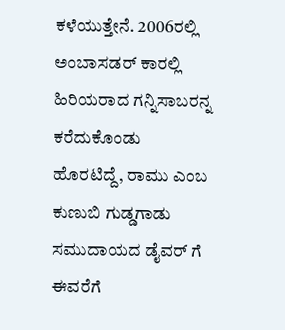ಕಳೆಯುತ್ತೇನೆ. 2006ರಲ್ಲಿ ಅಂಬಾಸಡರ್ ಕಾರಲ್ಲಿ ಹಿರಿಯರಾದ ಗನ್ನಿಸಾಬರನ್ನ ಕರೆದುಕೊಂಡು ಹೊರಟಿದ್ದೆ, ರಾಮು ಎಂಬ ಕುಣುಬಿ ಗುಡ್ಡಗಾಡು ಸಮುದಾಯದ ಡೈವರ್ ಗೆ ಈವರೆಗೆ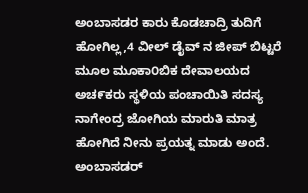ಅಂಬಾಸಡರ ಕಾರು ಕೊಡಚಾದ್ರಿ ತುದಿಗೆ ಹೋಗಿಲ್ಲ,4 ವೀಲ್ ಡೈವ್ ನ ಜೀಪ್ ಬಿಟ್ಟರೆ ಮೂಲ ಮೂಕಾ೦ಬಿಕ ದೇವಾಲಯದ ಅಚ೯ಕರು ಸ್ಥಳಿಯ ಪಂಚಾಯಿತಿ ಸದಸ್ಯ ನಾಗೇಂದ್ರ ಜೋಗಿಯ ಮಾರುತಿ ಮಾತ್ರ ಹೋಗಿದೆ ನೀನು ಪ್ರಯತ್ನ ಮಾಡು ಅಂದೆ. ಅಂಬಾಸಡರ್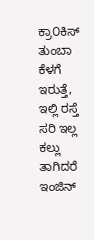ಕ್ರಾ೦ಕಿಸ್ ತುಂಬಾ ಕೆಳಗೆ ಇರುತ್ತೆ, ಇಲ್ಲಿ ರಸ್ತೆ ಸರಿ ಇಲ್ಲ ಕಲ್ಲು ತಾಗಿದರೆ ಇಂಜಿನ್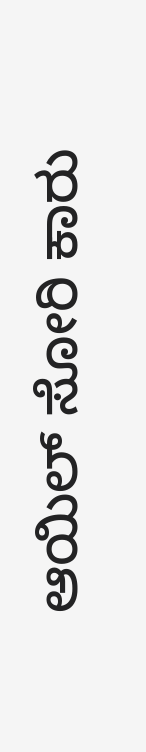ಆಯಿಲ್ ಸೋರಿ ಕಾರು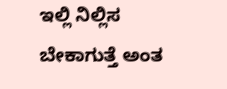ಇಲ್ಲಿ ನಿಲ್ಲಿಸ ಬೇಕಾಗುತ್ತೆ ಅಂತ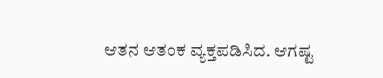ಆತನ ಆತಂಕ ವ್ಯಕ್ತಪಡಿಸಿದ. ಆಗಷ್ಟ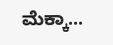ಮೆಕ್ಕಾ...